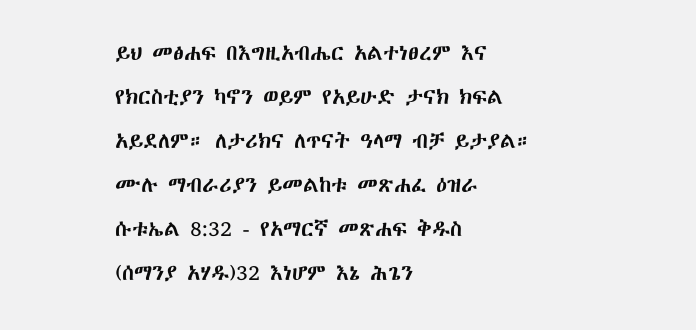ይህ መፅሐፍ በእግዚአብሔር አልተነፀረም እና የክርስቲያን ካኖን ወይም የአይሁድ ታናክ ክፍል አይደለም። ለታሪክና ለጥናት ዓላማ ብቻ ይታያል። ሙሉ ማብራሪያን ይመልከቱ መጽሐፈ ዕዝራ ሱቱኤል 8:32 - የአማርኛ መጽሐፍ ቅዱስ (ሰማንያ አሃዱ)32 እነሆም እኔ ሕጌን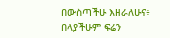በውስጣችሁ እዘራለሁና፥ በላያችሁም ፍሬን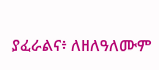ያፈራልና፥ ለዘለዓለሙም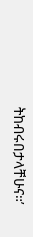ትከብሩበታላቸሁና።’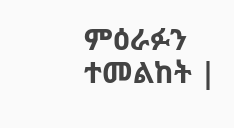ምዕራፉን ተመልከት |